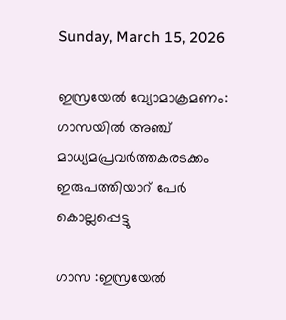Sunday, March 15, 2026

ഇസ്രയേല്‍ വ്യോമാക്രമണം: ഗാസയില്‍ അഞ്ച് മാധ്യമപ്രവര്‍ത്തകരടക്കം ഇരുപത്തിയാറ് പേര്‍ കൊല്ലപ്പെട്ടു

ഗാസ :ഇസ്രയേല്‍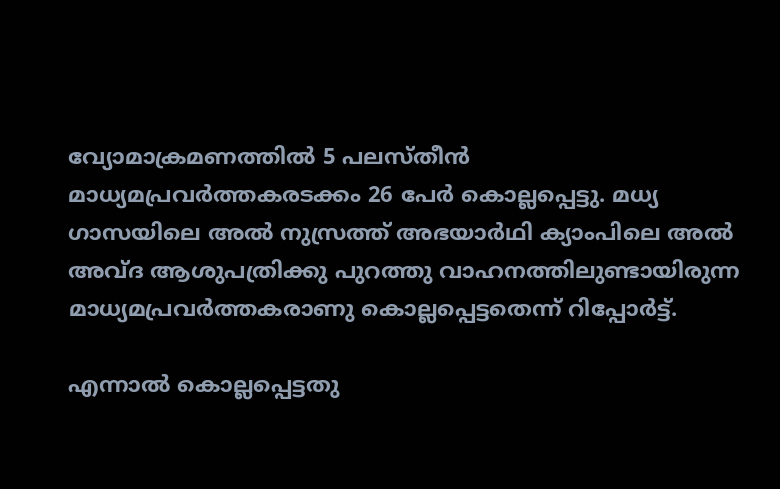വ്യോമാക്രമണത്തില്‍ 5 പലസ്തീന്‍ മാധ്യമപ്രവര്‍ത്തകരടക്കം 26 പേര്‍ കൊല്ലപ്പെട്ടു. മധ്യ ഗാസയിലെ അല്‍ നുസ്രത്ത് അഭയാര്‍ഥി ക്യാംപിലെ അല്‍ അവ്ദ ആശുപത്രിക്കു പുറത്തു വാഹനത്തിലുണ്ടായിരുന്ന മാധ്യമപ്രവര്‍ത്തകരാണു കൊല്ലപ്പെട്ടതെന്ന് റിപ്പോര്‍ട്ട്.

എന്നാല്‍ കൊല്ലപ്പെട്ടതു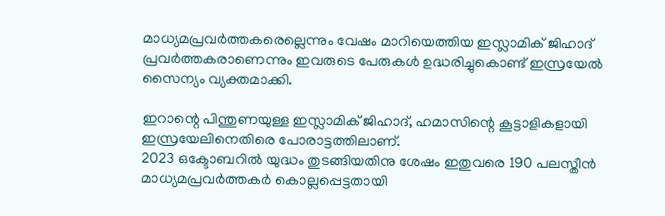മാധ്യമപ്രവര്‍ത്തകരെല്ലെന്നും വേഷം മാറിയെത്തിയ ഇസ്ലാമിക് ജിഹാദ് പ്രവര്‍ത്തകരാണെന്നും ഇവരുടെ പേരുകള്‍ ഉദ്ധരിച്ചുകൊണ്ട് ഇസ്രയേല്‍ സൈന്യം വ്യക്തമാക്കി.

ഇറാന്റെ പിന്തുണയുള്ള ഇസ്ലാമിക് ജിഹാദ്, ഹമാസിന്റെ കൂട്ടാളികളായി ഇസ്രയേലിനെതിരെ പോരാട്ടത്തിലാണ്.
2023 ഒക്ടോബറില്‍ യുദ്ധം തുടങ്ങിയതിനു ശേഷം ഇതുവരെ 190 പലസ്തീന്‍ മാധ്യമപ്രവര്‍ത്തകര്‍ കൊല്ലപ്പെട്ടതായി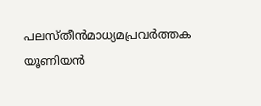പലസ്തീന്‍മാധ്യമപ്രവര്‍ത്തക യൂണിയന്‍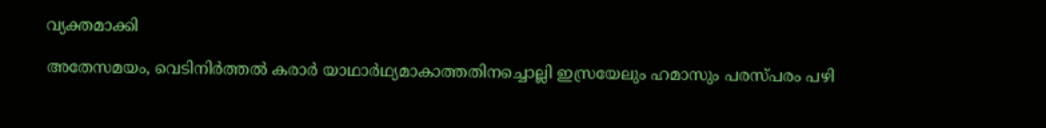വ്യക്തമാക്കി

അതേസമയം, വെടിനിര്‍ത്തല്‍ കരാര്‍ യാഥാര്‍ഥ്യമാകാത്തതിനച്ചൊല്ലി ഇസ്രയേലും ഹമാസും പരസ്പരം പഴി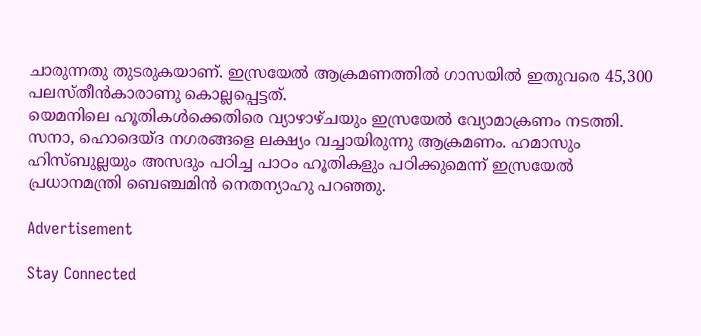ചാരുന്നതു തുടരുകയാണ്. ഇസ്രയേല്‍ ആക്രമണത്തില്‍ ഗാസയില്‍ ഇതുവരെ 45,300 പലസ്തീന്‍കാരാണു കൊല്ലപ്പെട്ടത്.
യെമനിലെ ഹൂതികള്‍ക്കെതിരെ വ്യാഴാഴ്ചയും ഇസ്രയേല്‍ വ്യോമാക്രണം നടത്തി. സനാ, ഹൊദെയ്ദ നഗരങ്ങളെ ലക്ഷ്യം വച്ചായിരുന്നു ആക്രമണം. ഹമാസും ഹിസ്ബുല്ലയും അസദും പഠിച്ച പാഠം ഹൂതികളും പഠിക്കുമെന്ന് ഇസ്രയേല്‍ പ്രധാനമന്ത്രി ബെഞ്ചമിന്‍ നെതന്യാഹു പറഞ്ഞു.

Advertisement

Stay Connected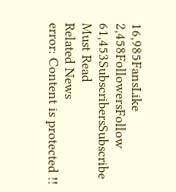16,985FansLike
2,458FollowersFollow
61,453SubscribersSubscribe
Must Read
Related News
error: Content is protected !!